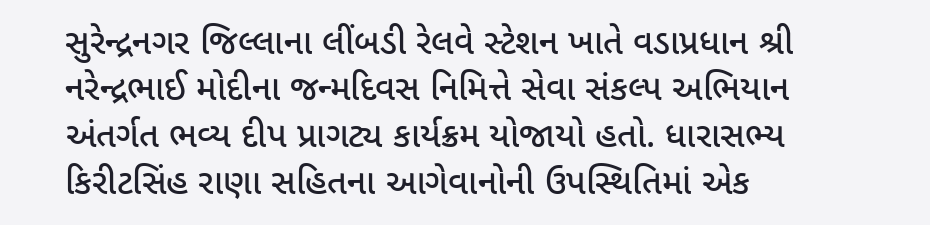સુરેન્દ્રનગર જિલ્લાના લીંબડી રેલવે સ્ટેશન ખાતે વડાપ્રધાન શ્રી નરેન્દ્રભાઈ મોદીના જન્મદિવસ નિમિત્તે સેવા સંકલ્પ અભિયાન અંતર્ગત ભવ્ય દીપ પ્રાગટ્ય કાર્યક્રમ યોજાયો હતો. ધારાસભ્ય કિરીટસિંહ રાણા સહિતના આગેવાનોની ઉપસ્થિતિમાં એક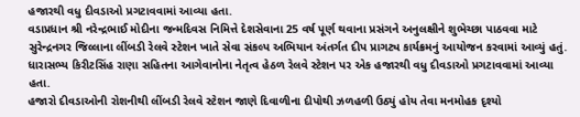હજારથી વધુ દીવડાઓ પ્રગટાવવામાં આવ્યા હતા.
વડાપ્રધાન શ્રી નરેન્દ્રભાઈ મોદીના જન્મદિવસ નિમિત્તે દેશસેવાના 25 વર્ષ પૂર્ણ થવાના પ્રસંગને અનુલક્ષીને શુભેચ્છા પાઠવવા માટે સુરેન્દ્રનગર જિલ્લાના લીંબડી રેલવે સ્ટેશન ખાતે સેવા સંકલ્પ અભિયાન અંતર્ગત દીપ પ્રાગટ્ય કાર્યક્રમનું આયોજન કરવામાં આવ્યું હતું.
ધારાસભ્ય કિરીટસિંહ રાણા સહિતના આગેવાનોના નેતૃત્વ હેઠળ રેલવે સ્ટેશન પર એક હજારથી વધુ દીવડાઓ પ્રગટાવવામાં આવ્યા હતા.
હજારો દીવડાઓની રોશનીથી લીંબડી રેલવે સ્ટેશન જાણે દિવાળીના દીપોથી ઝળહળી ઉઠ્યું હોય તેવા મનમોહક દૃશ્યો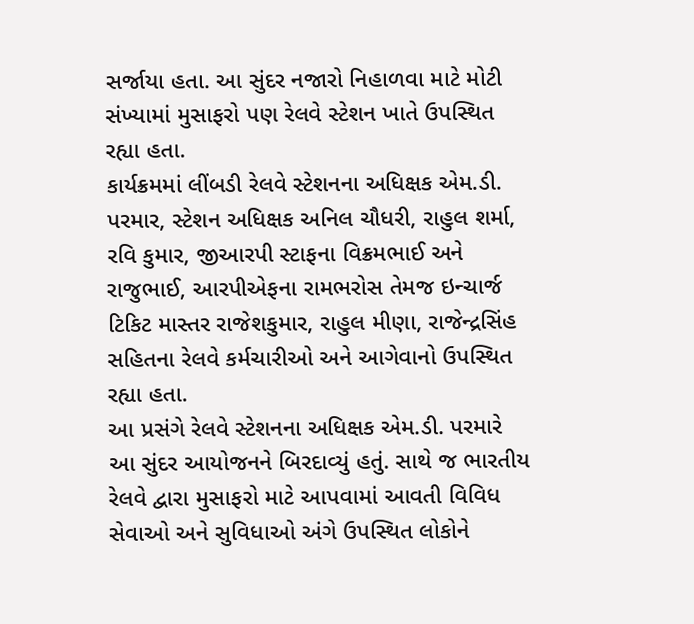સર્જાયા હતા. આ સુંદર નજારો નિહાળવા માટે મોટી સંખ્યામાં મુસાફરો પણ રેલવે સ્ટેશન ખાતે ઉપસ્થિત રહ્યા હતા.
કાર્યક્રમમાં લીંબડી રેલવે સ્ટેશનના અધિક્ષક એમ.ડી. પરમાર, સ્ટેશન અધિક્ષક અનિલ ચૌધરી, રાહુલ શર્મા, રવિ કુમાર, જીઆરપી સ્ટાફના વિક્રમભાઈ અને રાજુભાઈ, આરપીએફના રામભરોસ તેમજ ઇન્ચાર્જ ટિકિટ માસ્તર રાજેશકુમાર, રાહુલ મીણા, રાજેન્દ્રસિંહ સહિતના રેલવે કર્મચારીઓ અને આગેવાનો ઉપસ્થિત રહ્યા હતા.
આ પ્રસંગે રેલવે સ્ટેશનના અધિક્ષક એમ.ડી. પરમારે આ સુંદર આયોજનને બિરદાવ્યું હતું. સાથે જ ભારતીય રેલવે દ્વારા મુસાફરો માટે આપવામાં આવતી વિવિધ સેવાઓ અને સુવિધાઓ અંગે ઉપસ્થિત લોકોને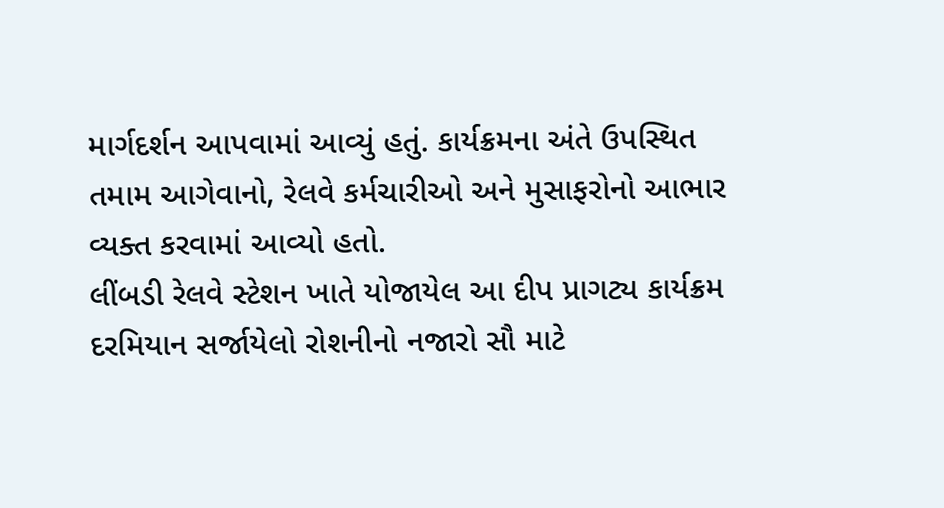માર્ગદર્શન આપવામાં આવ્યું હતું. કાર્યક્રમના અંતે ઉપસ્થિત તમામ આગેવાનો, રેલવે કર્મચારીઓ અને મુસાફરોનો આભાર વ્યક્ત કરવામાં આવ્યો હતો.
લીંબડી રેલવે સ્ટેશન ખાતે યોજાયેલ આ દીપ પ્રાગટ્ય કાર્યક્રમ દરમિયાન સર્જાયેલો રોશનીનો નજારો સૌ માટે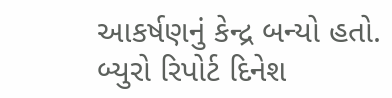આકર્ષણનું કેન્દ્ર બન્યો હતો.
બ્યુરો રિપોર્ટ દિનેશ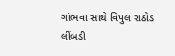ગાંભવા સાથે વિપુલ રાઠોડ લીંબડી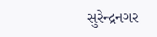સુરેન્દ્રનગર